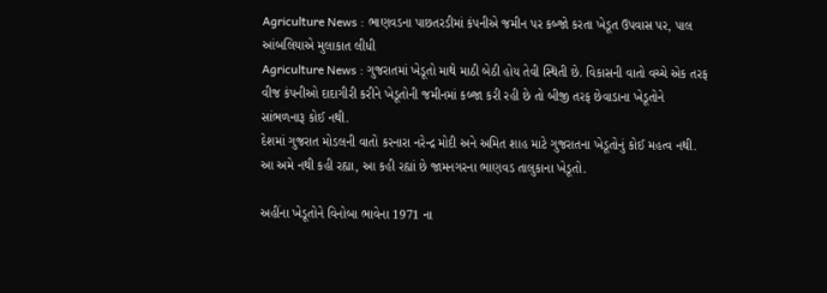Agriculture News : ભાણવડના પાછતરડીમાં કંપનીએ જમીન પર કબ્જો કરતા ખેડૂત ઉપવાસ પર, પાલ આંબલિયાએ મુલાકાત લીધી
Agriculture News : ગુજરાતમાં ખેડૂતો માથે માઠી બેઠી હોય તેવી સ્થિતી છે. વિકાસની વાતો વચ્ચે એક તરફ વીજ કંપનીઓ દાદાગીરી કરીને ખેડૂતોની જમીનમાં કબ્જા કરી રહી છે તો બીજી તરફ છેવાડાના ખેડૂતોને સાંભળનારૂ કોઈ નથી.
દેશમાં ગુજરાત મોડલની વાતો કરનારા નરેન્દ્ર મોદી અને અમિત શાહ માટે ગુજરાતના ખેડૂતોનું કોઈ મહત્વ નથી. આ અમે નથી કહી રહ્યા, આ કહી રહ્યાં છે જામનગરના ભાણવડ તાલુકાના ખેડૂતો.

અહીંના ખેડૂતોને વિનોબા ભાવેના 1971 ના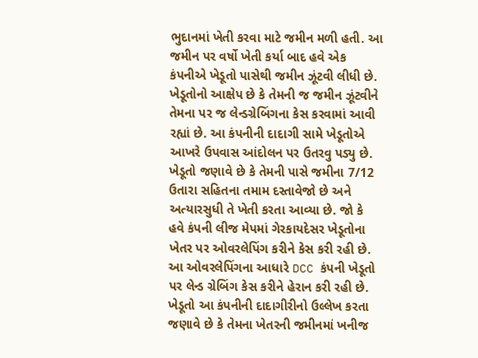ભુદાનમાં ખેતી કરવા માટે જમીન મળી હતી. આ જમીન પર વર્ષો ખેતી કર્યા બાદ હવે એક કંપનીએ ખેડૂતો પાસેથી જમીન ઝૂંટવી લીધી છે.
ખેડૂતોનો આક્ષેપ છે કે તેમની જ જમીન ઝૂંટવીને તેમના પર જ લેન્ડગ્રેબિંગના કેસ કરવામાં આવી રહ્યાં છે. આ કંપનીની દાદાગી સામે ખેડૂતોએ આખરે ઉપવાસ આંદોલન પર ઉતરવુ પડ્યુ છે.
ખેડૂતો જણાવે છે કે તેમની પાસે જમીના 7/12 ઉતારા સહિતના તમામ દસ્તાવેજો છે અને અત્યારસુધી તે ખેતી કરતા આવ્યા છે. જો કે હવે કંપની લીજ મેપમાં ગેરકાયદેસર ખેડૂતોના ખેતર પર ઓવરલેપિંગ કરીને કેસ કરી રહી છે. આ ઓવરલેપિંગના આધારે DCC કંપની ખેડૂતો પર લેન્ડ ગ્રેબિંગ કેસ કરીને હેરાન કરી રહી છે.
ખેડૂતો આ કંપનીની દાદાગીરીનો ઉલ્લેખ કરતા જણાવે છે કે તેમના ખેતરની જમીનમાં ખનીજ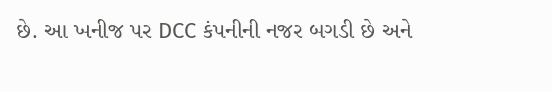છે. આ ખનીજ પર DCC કંપનીની નજર બગડી છે અને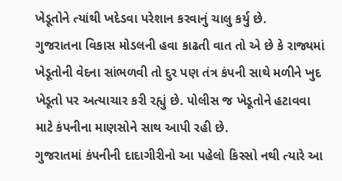ખેડૂતોને ત્યાંથી ખદેડવા પરેશાન કરવાનું ચાલુ કર્યુ છે.
ગુજરાતના વિકાસ મોડલની હવા કાઢતી વાત તો એ છે કે રાજ્યમાં ખેડૂતોની વેદના સાંભળવી તો દુર પણ તંત્ર કંપની સાથે મળીને ખુદ ખેડૂતો પર અત્યાચાર કરી રહ્યું છે. પોલીસ જ ખેડૂતોને હટાવવા માટે કંપનીના માણસોને સાથ આપી રહી છે.
ગુજરાતમાં કંપનીની દાદાગીરીનો આ પહેલો કિસ્સો નથી ત્યારે આ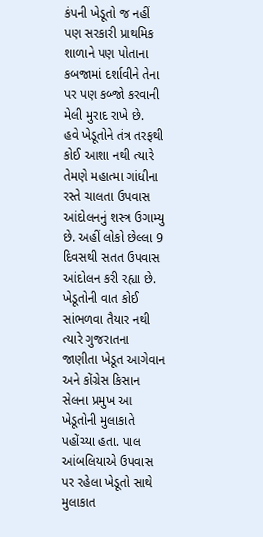કંપની ખેડૂતો જ નહીં પણ સરકારી પ્રાથમિક શાળાને પણ પોતાના કબજામાં દર્શાવીને તેના પર પણ કબ્જો કરવાની મેલી મુરાદ રાખે છે.
હવે ખેડૂતોને તંત્ર તરફથી કોઈ આશા નથી ત્યારે તેમણે મહાત્મા ગાંધીના રસ્તે ચાલતા ઉપવાસ આંદોલનનું શસ્ત્ર ઉગામ્યુ છે. અહીં લોકો છેલ્લા 9 દિવસથી સતત ઉપવાસ આંદોલન કરી રહ્યા છે.
ખેડૂતોની વાત કોઈ સાંભળવા તૈયાર નથી ત્યારે ગુજરાતના જાણીતા ખેડૂત આગેવાન અને કોંગ્રેસ કિસાન સેલના પ્રમુખ આ ખેડૂતોની મુલાકાતે પહોંચ્યા હતા. પાલ આંબલિયાએ ઉપવાસ પર રહેલા ખેડૂતો સાથે મુલાકાત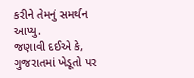કરીને તેમનું સમર્થન આપ્યુ.
જણાવી દઈએ કે, ગુજરાતમાં ખેડૂતો પર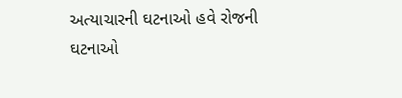અત્યાચારની ઘટનાઓ હવે રોજની ઘટનાઓ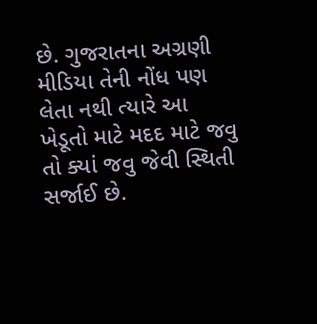છે. ગુજરાતના અગ્રણી મીડિયા તેની નોંધ પણ લેતા નથી ત્યારે આ ખેડૂતો માટે મદદ માટે જવુ તો ક્યાં જવુ જેવી સ્થિતી સર્જાઈ છે.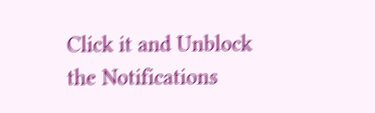Click it and Unblock the Notifications